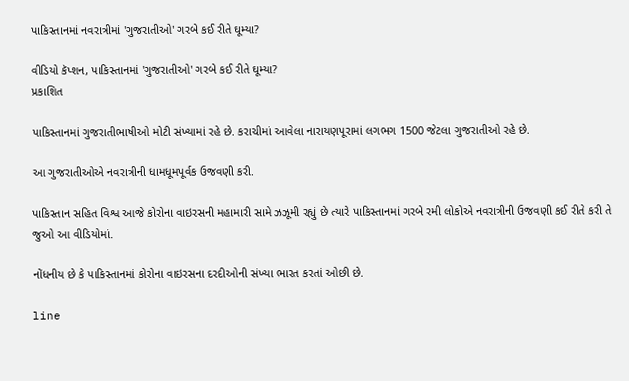પાકિસ્તાનમાં નવરાત્રીમાં 'ગુજરાતીઓ' ગરબે કઈ રીતે ઘૂમ્યા?

વીડિયો કૅપ્શન, પાકિસ્તાનમાં 'ગુજરાતીઓ' ગરબે કઈ રીતે ઘૂમ્યા?
પ્રકાશિત

પાકિસ્તાનમાં ગુજરાતીભાષીઓ મોટી સંખ્યામાં રહે છે. કરાચીમાં આવેલા નારાયણપૂરામાં લગભગ 1500 જેટલા ગુજરાતીઓ રહે છે.

આ ગુજરાતીઓએ નવરાત્રીની ધામધૂમપૂર્વક ઉજવણી કરી.

પાકિસ્તાન સહિત વિશ્વ આજે કોરોના વાઇરસની મહામારી સામે ઝઝૂમી રહ્યું છે ત્યારે પાકિસ્તાનમાં ગરબે રમી લોકોએ નવરાત્રીની ઉજવણી કઈ રીતે કરી તે જુઓ આ વીડિયોમાં.

નોંધનીય છે કે પાકિસ્તાનમાં કોરોના વાઇરસના દરદીઓની સંખ્યા ભારત કરતાં ઓછી છે.

line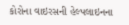કોરોના વાઇરસની હેલ્પલાઇનના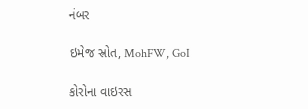નંબર

ઇમેજ સ્રોત, MohFW, GoI

કોરોના વાઇરસ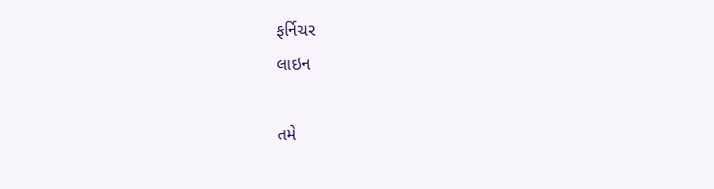ફર્નિચર
લાઇન

તમે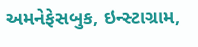અમનેફેસબુક, ઇન્સ્ટાગ્રામ,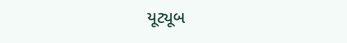યૂટ્યૂબ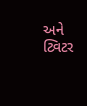અને ટ્વિટર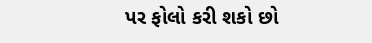પર ફોલો કરી શકો છો